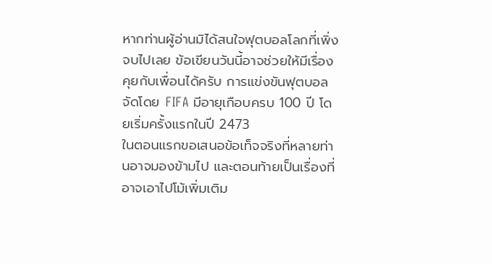หากท่านผู้อ่านมิได้สนใจฟุตบอลโลกที่เพิ่งจบไปเลย ข้อเขียนวันนี้อาจช่วยให้มีเรื่องคุยกับเพื่อนได้ครับ การแข่งขันฟุตบอลจัดโดย FIFA มีอายุเกือบครบ 100 ปี โดยเริ่มครั้งแรกในปี 2473
ในตอนแรกขอเสนอข้อเท็จจริงที่หลายท่านอาจมองข้ามไป และตอนท้ายเป็นเรื่องที่อาจเอาไปโม้เพิ่มเติม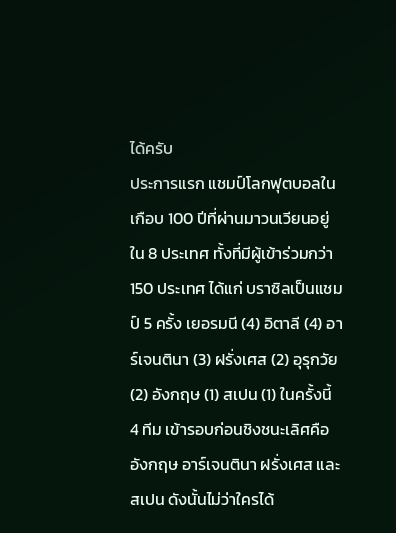ได้ครับ
ประการแรก แชมป์โลกฟุตบอลในเกือบ 100 ปีที่ผ่านมาวนเวียนอยู่ใน 8 ประเทศ ทั้งที่มีผู้เข้าร่วมกว่า 150 ประเทศ ได้แก่ บราซิลเป็นแชมป์ 5 ครั้ง เยอรมนี (4) อิตาลี (4) อาร์เจนตินา (3) ฝรั่งเศส (2) อุรุกวัย (2) อังกฤษ (1) สเปน (1) ในครั้งนี้ 4 ทีม เข้ารอบก่อนชิงชนะเลิศคือ อังกฤษ อาร์เจนตินา ฝรั่งเศส และสเปน ดังนั้นไม่ว่าใครได้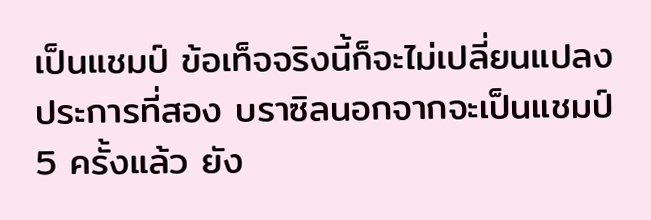เป็นแชมป์ ข้อเท็จจริงนี้ก็จะไม่เปลี่ยนแปลง
ประการที่สอง บราซิลนอกจากจะเป็นแชมป์ 5 ครั้งแล้ว ยัง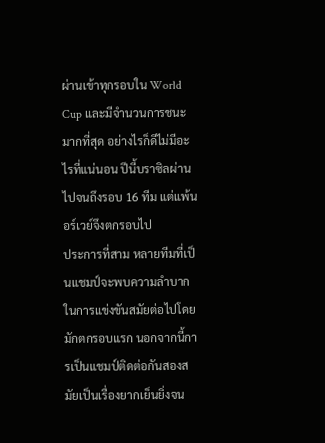ผ่านเข้าทุกรอบใน World Cup และมีจำนวนการชนะมากที่สุด อย่างไรก็ดีไม่มีอะไรที่แน่นอน ปีนี้บราซิลผ่านไปจนถึงรอบ 16 ทีม แต่แพ้นอร์เวย์จึงตกรอบไป
ประการที่สาม หลายทีมที่เป็นแชมป์จะพบความลำบากในการแข่งขันสมัยต่อไปโดยมักตกรอบแรก นอกจากนี้การเป็นแชมป์ติดต่อกันสองสมัยเป็นเรื่องยากเย็นยิ่งจน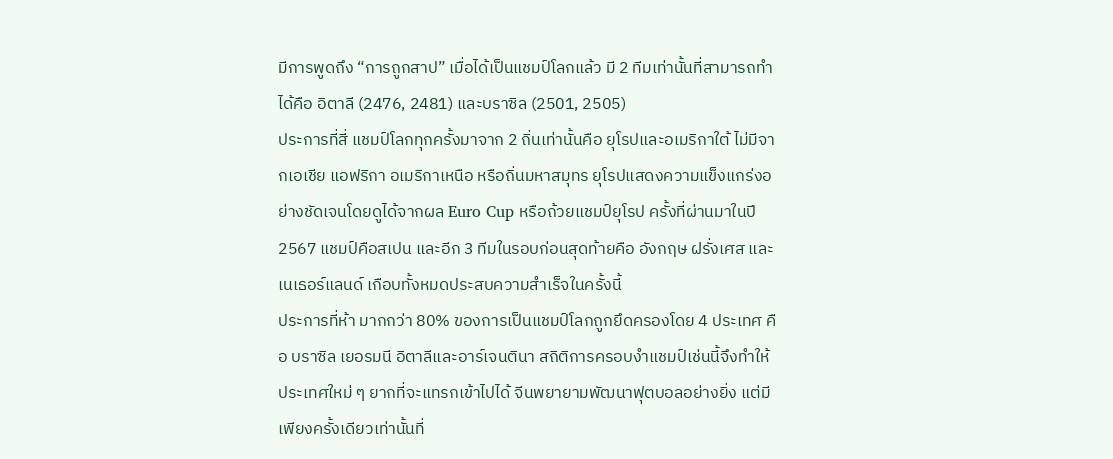มีการพูดถึง “การถูกสาป” เมื่อได้เป็นแชมป์โลกแล้ว มี 2 ทีมเท่านั้นที่สามารถทำได้คือ อิตาลี (2476, 2481) และบราซิล (2501, 2505)
ประการที่สี่ แชมป์โลกทุกครั้งมาจาก 2 ถิ่นเท่านั้นคือ ยุโรปและอเมริกาใต้ ไม่มีจากเอเชีย แอฟริกา อเมริกาเหนือ หรือถิ่นมหาสมุทร ยุโรปแสดงความแข็งแกร่งอย่างชัดเจนโดยดูได้จากผล Euro Cup หรือถ้วยแชมป์ยุโรป ครั้งที่ผ่านมาในปี 2567 แชมป์คือสเปน และอีก 3 ทีมในรอบก่อนสุดท้ายคือ อังกฤษ ฝรั่งเศส และเนเธอร์แลนด์ เกือบทั้งหมดประสบความสำเร็จในครั้งนี้
ประการที่ห้า มากกว่า 80% ของการเป็นแชมป์โลกถูกยึดครองโดย 4 ประเทศ คือ บราซิล เยอรมนี อิตาลีและอาร์เจนตินา สถิติการครอบงำแชมป์เช่นนี้จึงทำให้ประเทศใหม่ ๆ ยากที่จะแทรกเข้าไปได้ จีนพยายามพัฒนาฟุตบอลอย่างยิ่ง แต่มีเพียงครั้งเดียวเท่านั้นที่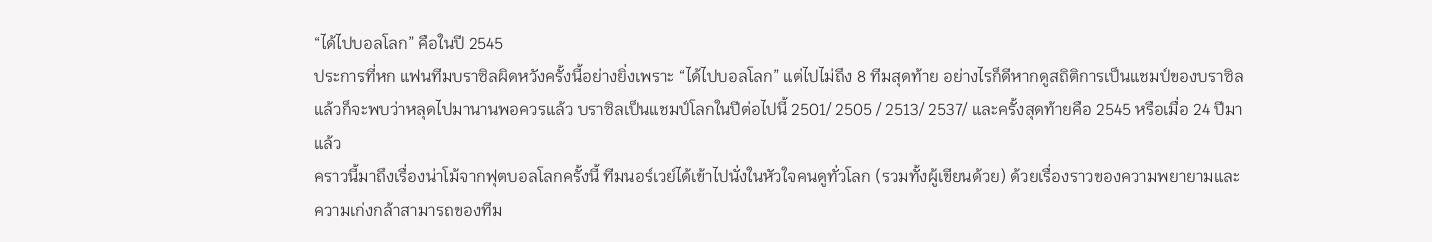“ได้ไปบอลโลก” คือในปี 2545
ประการที่หก แฟนทีมบราซิลผิดหวังครั้งนี้อย่างยิ่งเพราะ “ได้ไปบอลโลก” แต่ไปไม่ถึง 8 ทีมสุดท้าย อย่างไรก็ดีหากดูสถิติการเป็นแชมป์ของบราซิลแล้วก็จะพบว่าหลุดไปมานานพอควรแล้ว บราซิลเป็นแชมป์โลกในปีต่อไปนี้ 2501/ 2505 / 2513/ 2537/ และครั้งสุดท้ายคือ 2545 หรือเมื่อ 24 ปีมาแล้ว
คราวนี้มาถึงเรื่องน่าโม้จากฟุตบอลโลกครั้งนี้ ทีมนอร์เวย์ได้เข้าไปนั่งในหัวใจคนดูทั่วโลก (รวมทั้งผู้เขียนด้วย) ด้วยเรื่องราวของความพยายามและความเก่งกล้าสามารถของทีม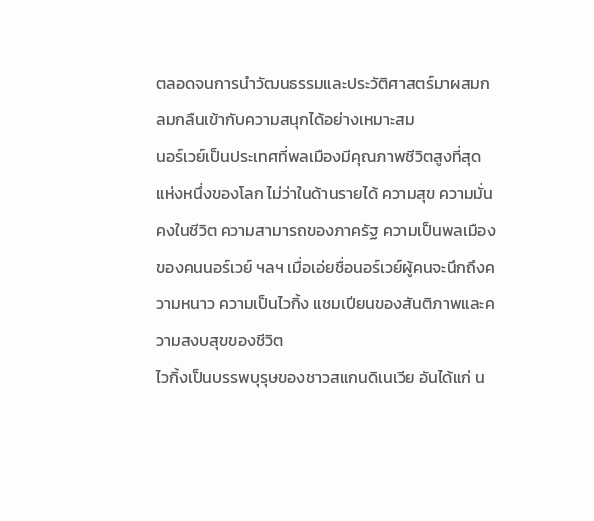ตลอดจนการนำวัฒนธรรมและประวัติศาสตร์มาผสมกลมกลืนเข้ากับความสนุกได้อย่างเหมาะสม
นอร์เวย์เป็นประเทศที่พลเมืองมีคุณภาพชีวิตสูงที่สุดแห่งหนึ่งของโลก ไม่ว่าในด้านรายได้ ความสุข ความมั่นคงในชีวิต ความสามารถของภาครัฐ ความเป็นพลเมืองของคนนอร์เวย์ ฯลฯ เมื่อเอ่ยชื่อนอร์เวย์ผู้คนจะนึกถึงความหนาว ความเป็นไวกิ้ง แชมเปียนของสันติภาพและความสงบสุขของชีวิต
ไวกิ้งเป็นบรรพบุรุษของชาวสแกนดิเนเวีย อันได้แก่ น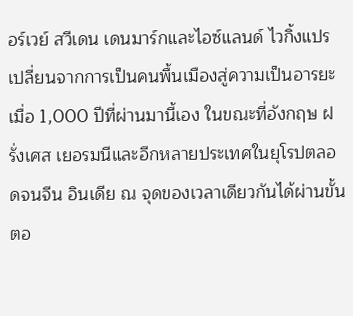อร์เวย์ สวีเดน เดนมาร์กและไอซ์แลนด์ ไวกิ้งแปรเปลี่ยนจากการเป็นคนพื้นเมืองสู่ความเป็นอารยะเมื่อ 1,000 ปีที่ผ่านมานี้เอง ในขณะที่อังกฤษ ฝรั่งเศส เยอรมนีและอีกหลายประเทศในยุโรปตลอดจนจีน อินเดีย ณ จุดของเวลาเดียวกันได้ผ่านขั้นตอ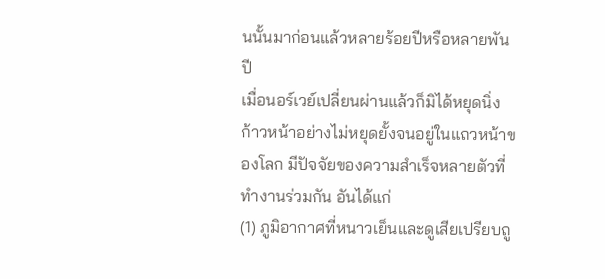นนั้นมาก่อนแล้วหลายร้อยปีหรือหลายพันปี
เมื่อนอร์เวย์เปลี่ยนผ่านแล้วก็มิได้หยุดนิ่ง ก้าวหน้าอย่างไม่หยุดยั้งจนอยู่ในแถวหน้าของโลก มีปัจจัยของความสำเร็จหลายตัวที่ทำงานร่วมกัน อันได้แก่
(1) ภูมิอากาศที่หนาวเย็นและดูเสียเปรียบถู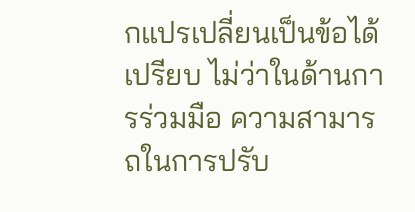กแปรเปลี่ยนเป็นข้อได้เปรียบ ไม่ว่าในด้านการร่วมมือ ความสามารถในการปรับ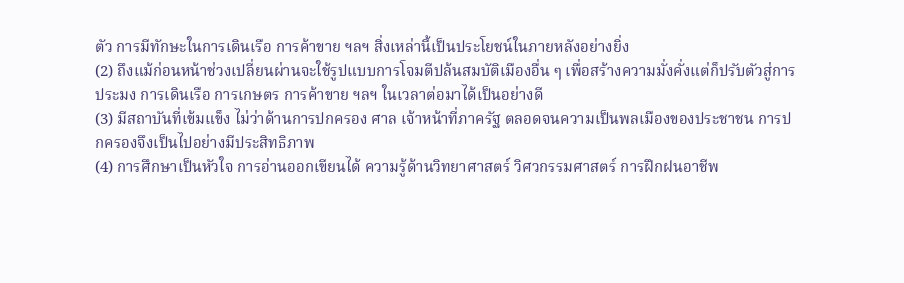ตัว การมีทักษะในการเดินเรือ การค้าขาย ฯลฯ สิ่งเหล่านี้เป็นประโยชน์ในภายหลังอย่างยิ่ง
(2) ถึงแม้ก่อนหน้าช่วงเปลี่ยนผ่านจะใช้รูปแบบการโจมตีปล้นสมบัติเมืองอื่น ๆ เพื่อสร้างความมั่งคั่งแต่ก็ปรับตัวสู่การประมง การเดินเรือ การเกษตร การค้าขาย ฯลฯ ในเวลาต่อมาได้เป็นอย่างดี
(3) มีสถาบันที่เข้มแข็ง ไม่ว่าด้านการปกครอง ศาล เจ้าหน้าที่ภาครัฐ ตลอดจนความเป็นพลเมืองของประชาชน การปกครองจึงเป็นไปอย่างมีประสิทธิภาพ
(4) การศึกษาเป็นหัวใจ การอ่านออกเขียนได้ ความรู้ด้านวิทยาศาสตร์ วิศวกรรมศาสตร์ การฝึกฝนอาชีพ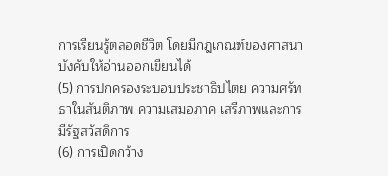การเรียนรู้ตลอดชีวิต โดยมีกฎเกณฑ์ของศาสนาบังคับให้อ่านออกเขียนได้
(5) การปกครองระบอบประชาธิปไตย ความศรัทธาในสันติภาพ ความเสมอภาค เสรีภาพและการมีรัฐสวัสดิการ
(6) การเปิดกว้าง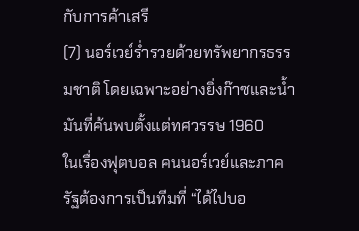กับการค้าเสรี
(7) นอร์เวย์ร่ำรวยด้วยทรัพยากรธรรมชาติ โดยเฉพาะอย่างยิ่งก๊าซและน้ำมันที่ค้นพบตั้งแต่ทศวรรษ 1960
ในเรื่องฟุตบอล คนนอร์เวย์และภาครัฐต้องการเป็นทีมที่ “ได้ไปบอ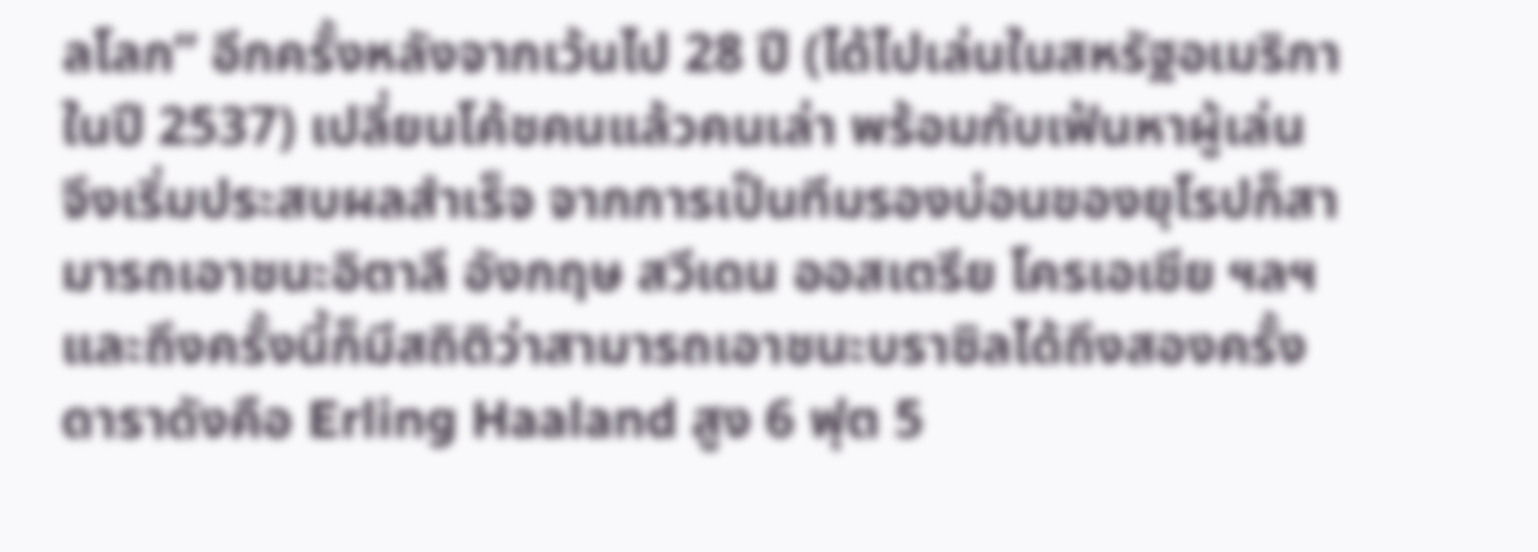ลโลก” อีกครั้งหลังจากเว้นไป 28 ปี (ได้ไปเล่นในสหรัฐอเมริกาในปี 2537) เปลี่ยนโค้ชคนแล้วคนเล่า พร้อมกับเฟ้นหาผู้เล่น จึงเริ่มประสบผลสำเร็จ จากการเป็นทีมรองบ่อนของยุโรปก็สามารถเอาชนะอิตาลี อังกฤษ สวีเดน ออสเตรีย โครเอเชีย ฯลฯ และถึงครั้งนี้ก็มีสถิติว่าสามารถเอาชนะบราซิลได้ถึงสองครั้ง
ดาราดังคือ Erling Haaland สูง 6 ฟุต 5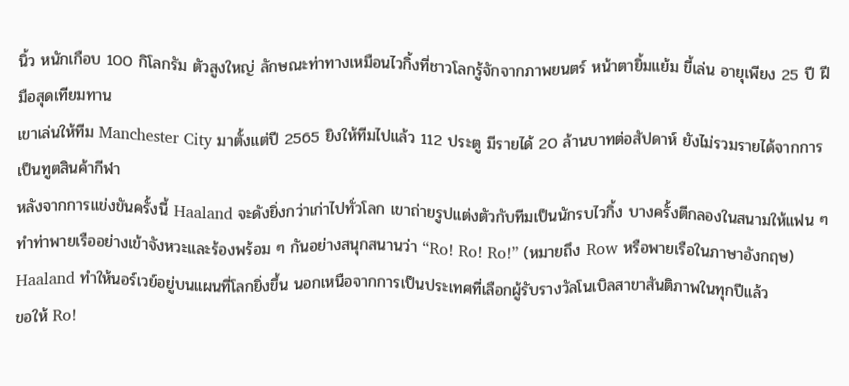นิ้ว หนักเกือบ 100 กิโลกรัม ตัวสูงใหญ่ ลักษณะท่าทางเหมือนไวกิ้งที่ชาวโลกรู้จักจากภาพยนตร์ หน้าตายิ้มแย้ม ขี้เล่น อายุเพียง 25 ปี ฝีมือสุดเทียมทาน
เขาเล่นให้ทีม Manchester City มาตั้งแต่ปี 2565 ยิงให้ทีมไปแล้ว 112 ประตู มีรายได้ 20 ล้านบาทต่อสัปดาห์ ยังไม่รวมรายได้จากการเป็นทูตสินค้ากีฬา
หลังจากการแข่งขันครั้งนี้ Haaland จะดังยิ่งกว่าเก่าไปทั่วโลก เขาถ่ายรูปแต่งตัวกับทีมเป็นนักรบไวกิ้ง บางครั้งตีกลองในสนามให้แฟน ๆ ทำท่าพายเรืออย่างเข้าจังหวะและร้องพร้อม ๆ กันอย่างสนุกสนานว่า “Ro! Ro! Ro!” (หมายถึง Row หรือพายเรือในภาษาอังกฤษ)
Haaland ทำให้นอร์เวย์อยู่บนแผนที่โลกยิ่งขึ้น นอกเหนือจากการเป็นประเทศที่เลือกผู้รับรางวัลโนเบิลสาขาสันติภาพในทุกปีแล้ว
ขอให้ Ro!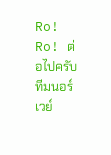Ro! Ro! ต่อไปครับทีมนอร์เวย์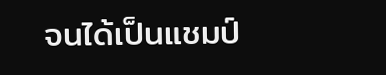จนได้เป็นแชมป์